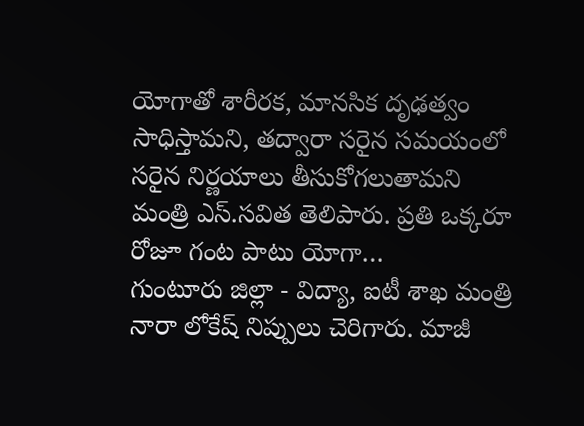యోగాతో శారీరక, మానసిక దృఢత్వం సాధిస్తామని, తద్వారా సరైన సమయంలో సరైన నిర్ణయాలు తీసుకోగలుతామని మంత్రి ఎస్.సవిత తెలిపారు. ప్రతి ఒక్కరూ రోజూ గంట పాటు యోగా…
గుంటూరు జిల్లా - విద్యా, ఐటీ శాఖ మంత్రి నారా లోకేష్ నిప్పులు చెరిగారు. మాజీ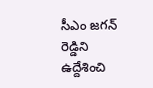సీఎం జగన్ రెడ్డిని ఉద్దేశించి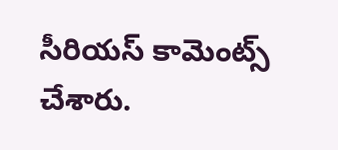సీరియస్ కామెంట్స్ చేశారు.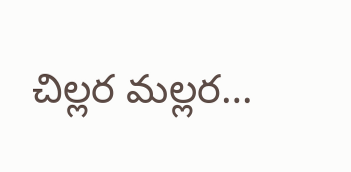చిల్లర మల్లర…